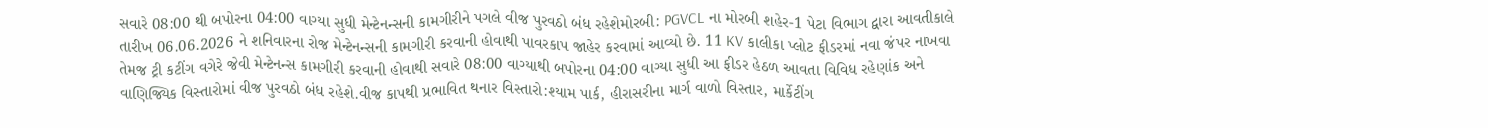સવારે 08:00 થી બપોરના 04:00 વાગ્યા સુધી મેન્ટેનન્સની કામગીરીને પગલે વીજ પુરવઠો બંધ રહેશેમોરબી: PGVCL ના મોરબી શહેર-1 પેટા વિભાગ દ્વારા આવતીકાલે તારીખ 06.06.2026 ને શનિવારના રોજ મેન્ટેનન્સની કામગીરી કરવાની હોવાથી પાવરકાપ જાહેર કરવામાં આવ્યો છે. 11 KV કાલીકા પ્લોટ ફીડરમાં નવા જંપર નાખવા તેમજ ટ્રી કટીંગ વગેરે જેવી મેન્ટેનન્સ કામગીરી કરવાની હોવાથી સવારે 08:00 વાગ્યાથી બપોરના 04:00 વાગ્યા સુધી આ ફીડર હેઠળ આવતા વિવિધ રહેણાંક અને વાણિજ્યિક વિસ્તારોમાં વીજ પુરવઠો બંધ રહેશે.વીજ કાપથી પ્રભાવિત થનાર વિસ્તારો:શ્યામ પાર્ક, હીરાસરીના માર્ગ વાળો વિસ્તાર, માર્કેટીંગ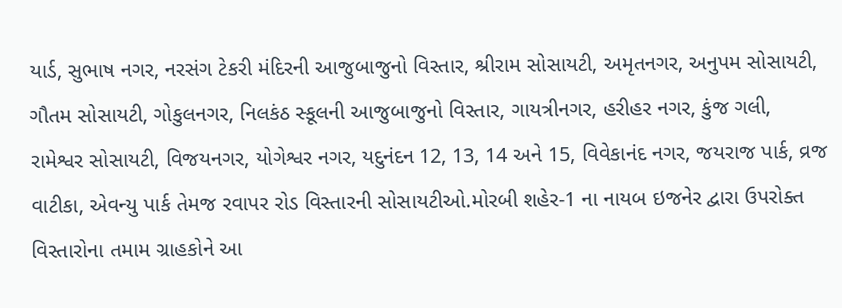યાર્ડ, સુભાષ નગર, નરસંગ ટેકરી મંદિરની આજુબાજુનો વિસ્તાર, શ્રીરામ સોસાયટી, અમૃતનગર, અનુપમ સોસાયટી, ગૌતમ સોસાયટી, ગોકુલનગર, નિલકંઠ સ્કૂલની આજુબાજુનો વિસ્તાર, ગાયત્રીનગર, હરીહર નગર, કુંજ ગલી, રામેશ્વર સોસાયટી, વિજયનગર, યોગેશ્વર નગર, યદુનંદન 12, 13, 14 અને 15, વિવેકાનંદ નગર, જયરાજ પાર્ક, વ્રજ વાટીકા, એવન્યુ પાર્ક તેમજ રવાપર રોડ વિસ્તારની સોસાયટીઓ.મોરબી શહેર-1 ના નાયબ ઇજનેર દ્વારા ઉપરોક્ત વિસ્તારોના તમામ ગ્રાહકોને આ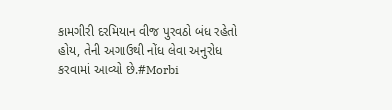કામગીરી દરમિયાન વીજ પુરવઠો બંધ રહેતો હોય, તેની અગાઉથી નોંધ લેવા અનુરોધ કરવામાં આવ્યો છે.#Morbi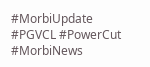#MorbiUpdate #PGVCL #PowerCut #MorbiNews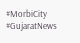#MorbiCity #GujaratNews